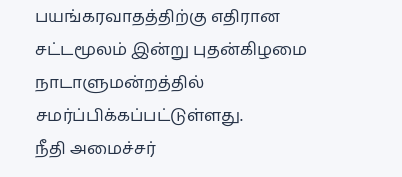பயங்கரவாதத்திற்கு எதிரான சட்டமூலம் இன்று புதன்கிழமை நாடாளுமன்றத்தில் சமர்ப்பிக்கப்பட்டுள்ளது.
நீதி அமைச்சர்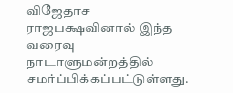விஜேதாச ராஜபக்ஷவினால் இந்த வரைவு நாடாளுமன்றத்தில் சமர்ப்பிக்கப்பட்டுள்ளது.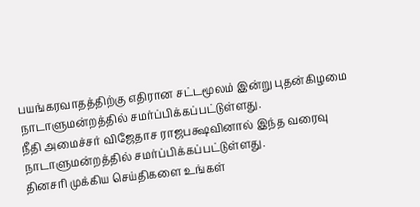பயங்கரவாதத்திற்கு எதிரான சட்டமூலம் இன்று புதன்கிழமை நாடாளுமன்றத்தில் சமர்ப்பிக்கப்பட்டுள்ளது.
நீதி அமைச்சர் விஜேதாச ராஜபக்ஷவினால் இந்த வரைவு நாடாளுமன்றத்தில் சமர்ப்பிக்கப்பட்டுள்ளது.
தினசரி முக்கிய செய்திகளை உங்கள்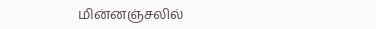மின்னஞ்சலில்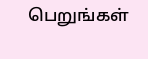பெறுங்கள்